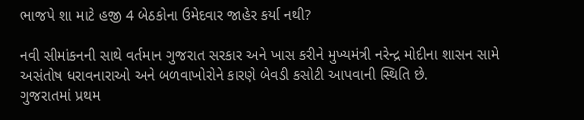ભાજપે શા માટે હજી 4 બેઠકોના ઉમેદવાર જાહેર કર્યા નથી?

નવી સીમાંકનની સાથે વર્તમાન ગુજરાત સરકાર અને ખાસ કરીને મુખ્યમંત્રી નરેન્દ્ર મોદીના શાસન સામે અસંતોષ ધરાવનારાઓ અને બળવાખોરોને કારણે બેવડી કસોટી આપવાની સ્થિતિ છે.
ગુજરાતમાં પ્રથમ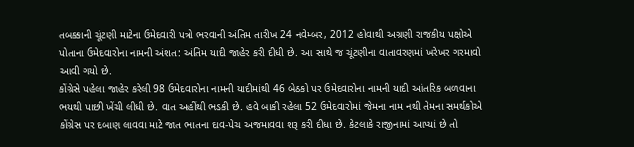તબક્કાની ચૂંટણી માટેના ઉમેદવારી પત્રો ભરવાની અંતિમ તારીખ 24 નવેમ્બર, 2012 હોવાથી અગ્રણી રાજકીય પક્ષોએ પોતાના ઉમેદવારોના નામની અંશત: અંતિમ યાદી જાહેર કરી દીધી છે. આ સાથે જ ચૂંટણીના વાતાવરણમાં ખરેખર ગરમાવો આવી ગયો છે.
કોંગ્રેસે પહેલા જાહેર કરેલી 98 ઉમેદવારોના નામની યાદીમાંથી 46 બેઠકો પર ઉમેદવારોના નામની યાદી આંતરિક બળવાના ભયથી પાછી ખેંચી લીધી છે. વાત અહીંથી ભડકી છે. હવે બાકી રહેલા 52 ઉમેદવારોમાં જેમના નામ નથી તેમના સમર્થકોએ કોંગ્રેસ પર દબાણ લાવવા માટે જાત ભાતના દાવ-પેચ અજમાવવા શરૂ કરી દીધા છે. કેટલાકે રાજીનામાં આપ્યાં છે તો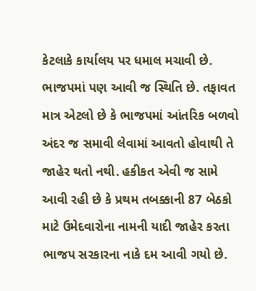કેટલાકે કાર્યાલય પર ધમાલ મચાવી છે.
ભાજપમાં પણ આવી જ સ્થિતિ છે. તફાવત માત્ર એટલો છે કે ભાજપમાં આંતરિક બળવો અંદર જ સમાવી લેવામાં આવતો હોવાથી તે જાહેર થતો નથી. હકીકત એવી જ સામે આવી રહી છે કે પ્રથમ તબક્કાની 87 બેઠકો માટે ઉમેદવારોના નામની યાદી જાહેર કરતા ભાજપ સરકારના નાકે દમ આવી ગયો છે.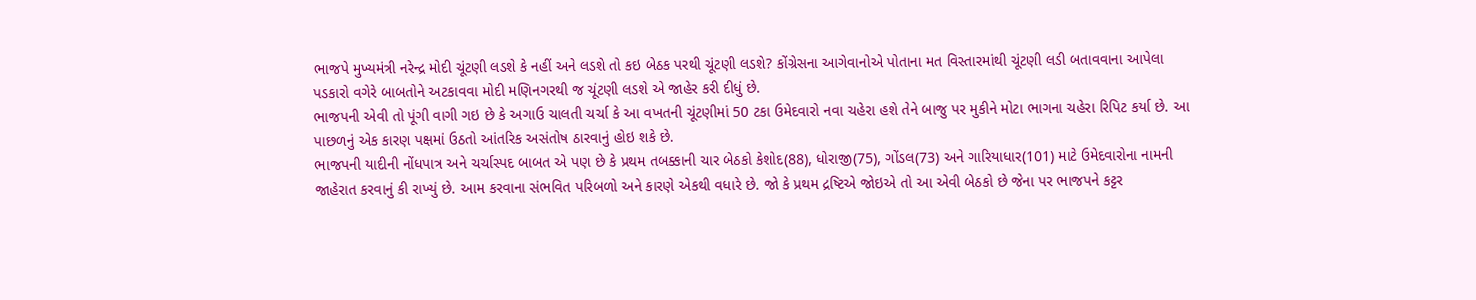ભાજપે મુખ્યમંત્રી નરેન્દ્ર મોદી ચૂંટણી લડશે કે નહીં અને લડશે તો કઇ બેઠક પરથી ચૂંટણી લડશે? કોંગ્રેસના આગેવાનોએ પોતાના મત વિસ્તારમાંથી ચૂંટણી લડી બતાવવાના આપેલા પડકારો વગેરે બાબતોને અટકાવવા મોદી મણિનગરથી જ ચૂંટણી લડશે એ જાહેર કરી દીધું છે.
ભાજપની એવી તો પૂંગી વાગી ગઇ છે કે અગાઉ ચાલતી ચર્ચા કે આ વખતની ચૂંટણીમાં 50 ટકા ઉમેદવારો નવા ચહેરા હશે તેને બાજુ પર મુકીને મોટા ભાગના ચહેરા રિપિટ કર્યા છે. આ પાછળનું એક કારણ પક્ષમાં ઉઠતો આંતરિક અસંતોષ ઠારવાનું હોઇ શકે છે.
ભાજપની યાદીની નોંધપાત્ર અને ચર્ચાસ્પદ બાબત એ પણ છે કે પ્રથમ તબક્કાની ચાર બેઠકો કેશોદ(88), ધોરાજી(75), ગોંડલ(73) અને ગારિયાધાર(101) માટે ઉમેદવારોના નામની જાહેરાત કરવાનું કી રાખ્યું છે. આમ કરવાના સંભવિત પરિબળો અને કારણે એકથી વધારે છે. જો કે પ્રથમ દ્રષ્ટિએ જોઇએ તો આ એવી બેઠકો છે જેના પર ભાજપને કટ્ટર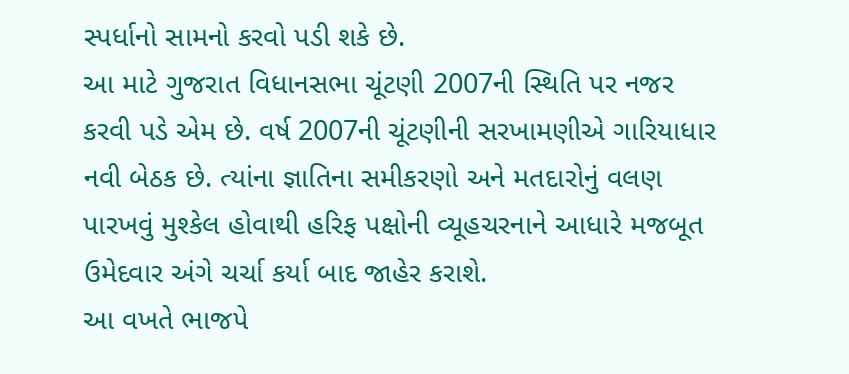સ્પર્ધાનો સામનો કરવો પડી શકે છે.
આ માટે ગુજરાત વિધાનસભા ચૂંટણી 2007ની સ્થિતિ પર નજર કરવી પડે એમ છે. વર્ષ 2007ની ચૂંટણીની સરખામણીએ ગારિયાધાર નવી બેઠક છે. ત્યાંના જ્ઞાતિના સમીકરણો અને મતદારોનું વલણ પારખવું મુશ્કેલ હોવાથી હરિફ પક્ષોની વ્યૂહચરનાને આધારે મજબૂત ઉમેદવાર અંગે ચર્ચા કર્યા બાદ જાહેર કરાશે.
આ વખતે ભાજપે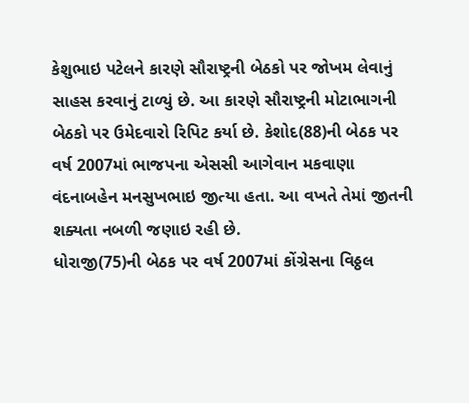કેશુભાઇ પટેલને કારણે સૌરાષ્ટ્રની બેઠકો પર જોખમ લેવાનું સાહસ કરવાનું ટાળ્યું છે. આ કારણે સૌરાષ્ટ્રની મોટાભાગની બેઠકો પર ઉમેદવારો રિપિટ કર્યા છે. કેશોદ(88)ની બેઠક પર વર્ષ 2007માં ભાજપના એસસી આગેવાન મકવાણા વંદનાબહેન મનસુખભાઇ જીત્યા હતા. આ વખતે તેમાં જીતની શક્યતા નબળી જણાઇ રહી છે.
ધોરાજી(75)ની બેઠક પર વર્ષ 2007માં કોંગ્રેસના વિઠ્ઠલ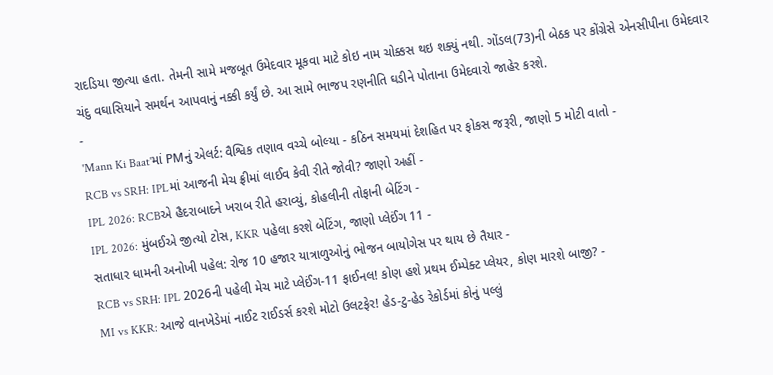રાદડિયા જીત્યા હતા. તેમની સામે મજબૂત ઉમેદવાર મૂકવા માટે કોઇ નામ ચોક્કસ થઇ શક્યું નથી. ગોંડલ(73)ની બેઠક પર કોંગ્રેસે એનસીપીના ઉમેદવાર ચંદુ વઘાસિયાને સમર્થન આપવાનું નક્કી કર્યું છે. આ સામે ભાજપ રણનીતિ ઘડીને પોતાના ઉમેદવારો જાહેર કરશે.
-
'Mann Ki Baat'માં PMનું એલર્ટ: વૈશ્વિક તણાવ વચ્ચે બોલ્યા - કઠિન સમયમાં દેશહિત પર ફોકસ જરૂરી, જાણો 5 મોટી વાતો -
RCB vs SRH: IPLમાં આજની મેચ ફ્રીમાં લાઈવ કેવી રીતે જોવી? જાણો અહીં -
IPL 2026: RCBએ હૈદરાબાદને ખરાબ રીતે હરાવ્યું, કોહલીની તોફાની બેટિંગ -
IPL 2026: મુંબઈએ જીત્યો ટોસ, KKR પહેલા કરશે બેટિંગ, જાણો પ્લેઈંગ 11 -
સતાધાર ધામની અનોખી પહેલ: રોજ 10 હજાર યાત્રાળુઓનું ભોજન બાયોગેસ પર થાય છે તૈયાર -
RCB vs SRH: IPL 2026ની પહેલી મેચ માટે પ્લેઈંગ-11 ફાઈનલ! કોણ હશે પ્રથમ ઈમ્પેક્ટ પ્લેયર, કોણ મારશે બાજી? -
MI vs KKR: આજે વાનખેડેમાં નાઈટ રાઈડર્સ કરશે મોટો ઉલટફેર! હેડ-ટુ-હેડ રેકોર્ડમાં કોનું પલ્લું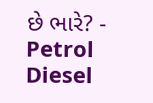છે ભારે? -
Petrol Diesel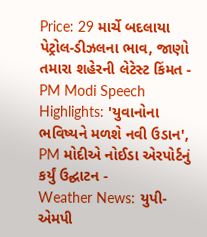Price: 29 માર્ચે બદલાયા પેટ્રોલ-ડીઝલના ભાવ, જાણો તમારા શહેરની લેટેસ્ટ કિંમત -
PM Modi Speech Highlights: 'યુવાનોના ભવિષ્યને મળશે નવી ઉડાન', PM મોદીએ નોઈડા એરપોર્ટનું કર્યું ઉદ્ઘાટન -
Weather News: યુપી-એમપી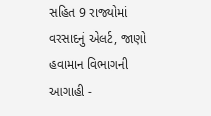સહિત 9 રાજ્યોમાં વરસાદનું એલર્ટ, જાણો હવામાન વિભાગની આગાહી -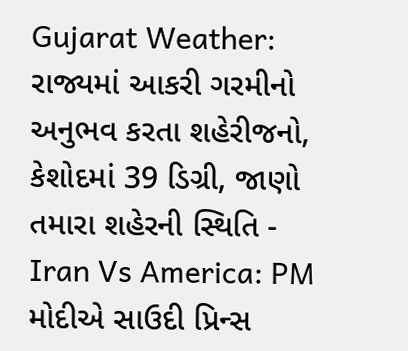Gujarat Weather: રાજ્યમાં આકરી ગરમીનો અનુભવ કરતા શહેરીજનો, કેશોદમાં 39 ડિગ્રી, જાણો તમારા શહેરની સ્થિતિ -
Iran Vs America: PM મોદીએ સાઉદી પ્રિન્સ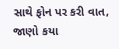સાથે ફોન પર કરી વાત, જાણો કયા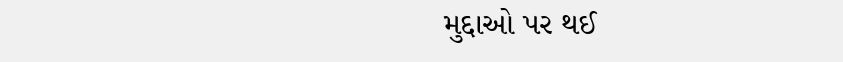મુદ્દાઓ પર થઈ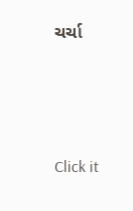ચર્ચા






Click it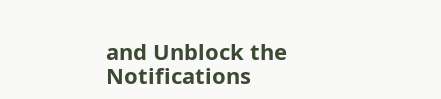and Unblock the Notifications